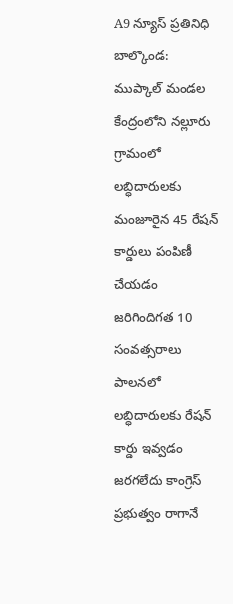A9 న్యూస్ ప్రతినిధి బాల్కొండ:
ముప్కాల్ మండల కేంద్రంలోని నల్లూరు గ్రామంలో లబ్ధిదారులకు మంజూరైన 45 రేషన్ కార్డులు పంపిణీ చేయడం జరిగిందిగత 10 సంవత్సరాలు పాలనలో లబ్ధిదారులకు రేషన్ కార్డు ఇవ్వడం జరగలేదు కాంగ్రెస్ ప్రభుత్వం రాగానే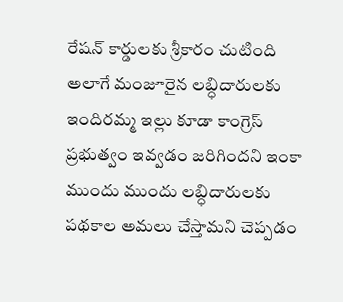రేషన్ కార్డులకు శ్రీకారం చుటింది అలాగే మంజూరైన లబ్ధిదారులకు ఇందిరమ్మ ఇల్లు కూడా కాంగ్రెస్ ప్రభుత్వం ఇవ్వడం జరిగిందని ఇంకా ముందు ముందు లబ్ధిదారులకు పథకాల అమలు చేస్తామని చెప్పడం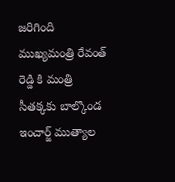జరిగింది ముఖ్యమంత్రి రేవంత్ రెడ్డి కి మంత్రి సీతక్కకు బాల్కొండ ఇంచార్జ్ ముత్యాల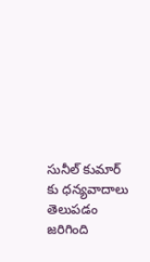సునీల్ కుమార్ కు ధన్యవాదాలు తెలుపడం జరిగింది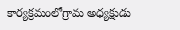కార్యక్రమంలోగ్రామ అధ్యక్షుడు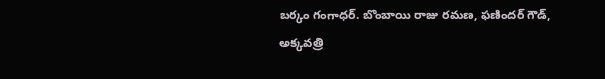బర్కం గంగాధర్. బొంబాయి రాజు రమణ, ఫణిందర్ గౌడ్, అక్కవత్రి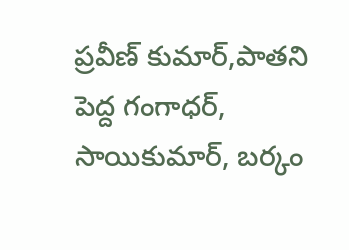ప్రవీణ్ కుమార్,పాతని పెద్ద గంగాధర్, సాయికుమార్, బర్కం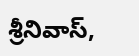శ్రీనివాస్,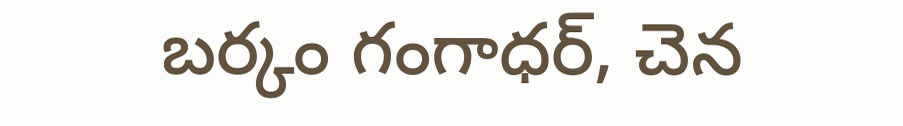బర్కం గంగాధర్, చెన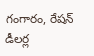గంగారం, రేషన్ డీలర్ల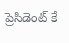ప్రెసిడెంట్ కే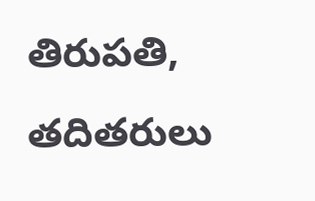తిరుపతి, తదితరులు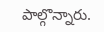పాల్గొన్నారు.